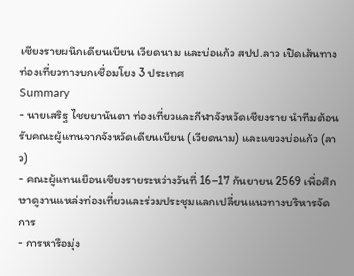เชียงรายผนึกเดียนเบียน เวียดนาม และบ่อแก้ว สปป.ลาว เปิดเส้นทางท่องเที่ยวทางบกเชื่อมโยง 3 ประเทศ
Summary
- นายเสริฐ ไชยยานันตา ท่องเที่ยวและกีฬาจังหวัดเชียงราย นำทีมต้อนรับคณะผู้แทนจากจังหวัดเดียนเบียน (เวียดนาม) และแขวงบ่อแก้ว (ลาว)
- คณะผู้แทนเยือนเชียงรายระหว่างวันที่ 16–17 กันยายน 2569 เพื่อศึกษาดูงานแหล่งท่องเที่ยวและร่วมประชุมแลกเปลี่ยนแนวทางบริหารจัดการ
- การหารือมุ่ง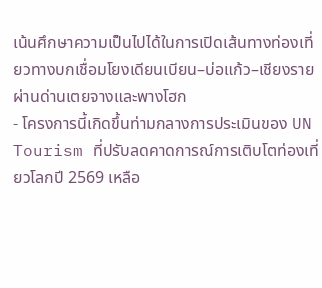เน้นศึกษาความเป็นไปได้ในการเปิดเส้นทางท่องเที่ยวทางบกเชื่อมโยงเดียนเบียน–บ่อแก้ว–เชียงราย ผ่านด่านเตยจางและพางโฮก
- โครงการนี้เกิดขึ้นท่ามกลางการประเมินของ UN Tourism ที่ปรับลดคาดการณ์การเติบโตท่องเที่ยวโลกปี 2569 เหลือ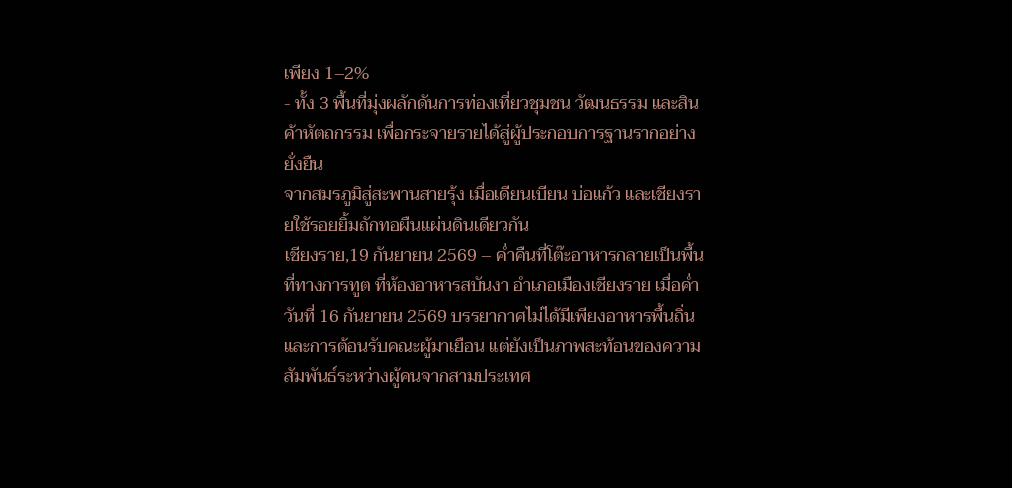เพียง 1–2%
- ทั้ง 3 พื้นที่มุ่งผลักดันการท่องเที่ยวชุมชน วัฒนธรรม และสินค้าหัตถกรรม เพื่อกระจายรายได้สู่ผู้ประกอบการฐานรากอย่างยั่งยืน
จากสมรภูมิสู่สะพานสายรุ้ง เมื่อเดียนเบียน บ่อแก้ว และเชียงรายใช้รอยยิ้มถักทอผืนแผ่นดินเดียวกัน
เชียงราย,19 กันยายน 2569 – ค่ำคืนที่โต๊ะอาหารกลายเป็นพื้นที่ทางการทูต ที่ห้องอาหารสบันงา อำเภอเมืองเชียงราย เมื่อค่ำวันที่ 16 กันยายน 2569 บรรยากาศไม่ได้มีเพียงอาหารพื้นถิ่นและการต้อนรับคณะผู้มาเยือน แต่ยังเป็นภาพสะท้อนของความสัมพันธ์ระหว่างผู้คนจากสามประเทศ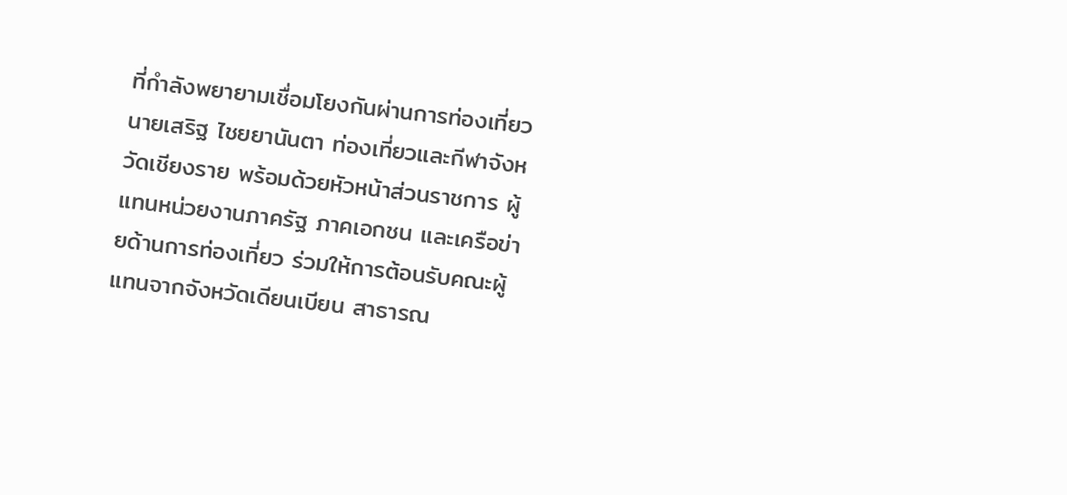ที่กำลังพยายามเชื่อมโยงกันผ่านการท่องเที่ยว
นายเสริฐ ไชยยานันตา ท่องเที่ยวและกีฬาจังหวัดเชียงราย พร้อมด้วยหัวหน้าส่วนราชการ ผู้แทนหน่วยงานภาครัฐ ภาคเอกชน และเครือข่ายด้านการท่องเที่ยว ร่วมให้การต้อนรับคณะผู้แทนจากจังหวัดเดียนเบียน สาธารณ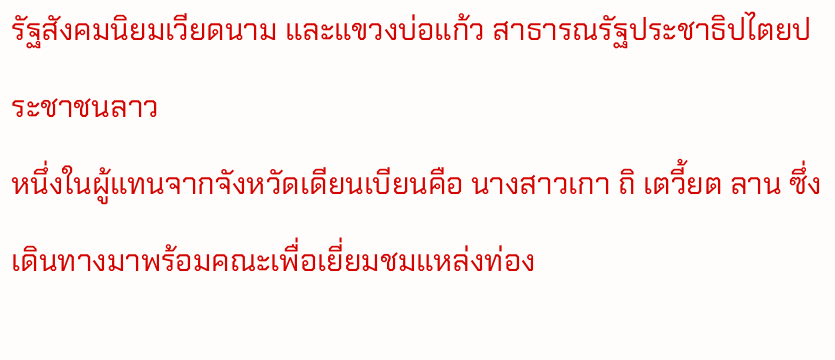รัฐสังคมนิยมเวียดนาม และแขวงบ่อแก้ว สาธารณรัฐประชาธิปไตยประชาชนลาว
หนึ่งในผู้แทนจากจังหวัดเดียนเบียนคือ นางสาวเกา ถิ เตวี้ยต ลาน ซึ่งเดินทางมาพร้อมคณะเพื่อเยี่ยมชมแหล่งท่อง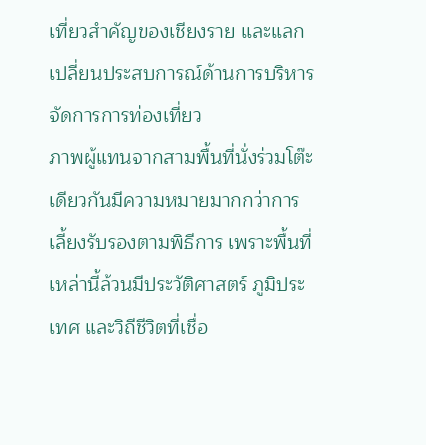เที่ยวสำคัญของเชียงราย และแลกเปลี่ยนประสบการณ์ด้านการบริหารจัดการการท่องเที่ยว
ภาพผู้แทนจากสามพื้นที่นั่งร่วมโต๊ะเดียวกันมีความหมายมากกว่าการเลี้ยงรับรองตามพิธีการ เพราะพื้นที่เหล่านี้ล้วนมีประวัติศาสตร์ ภูมิประเทศ และวิถีชีวิตที่เชื่อ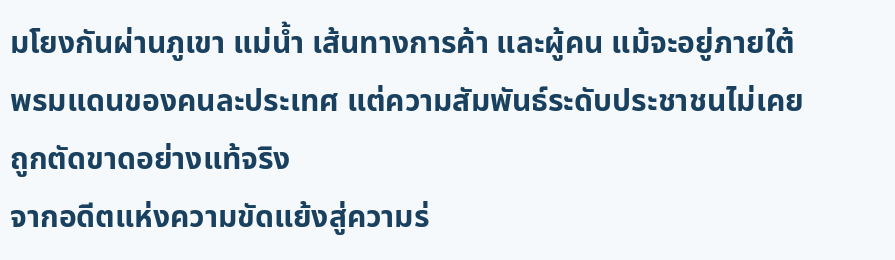มโยงกันผ่านภูเขา แม่น้ำ เส้นทางการค้า และผู้คน แม้จะอยู่ภายใต้พรมแดนของคนละประเทศ แต่ความสัมพันธ์ระดับประชาชนไม่เคยถูกตัดขาดอย่างแท้จริง
จากอดีตแห่งความขัดแย้งสู่ความร่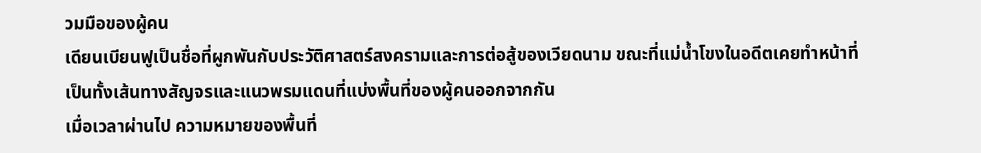วมมือของผู้คน
เดียนเบียนฟูเป็นชื่อที่ผูกพันกับประวัติศาสตร์สงครามและการต่อสู้ของเวียดนาม ขณะที่แม่น้ำโขงในอดีตเคยทำหน้าที่เป็นทั้งเส้นทางสัญจรและแนวพรมแดนที่แบ่งพื้นที่ของผู้คนออกจากกัน
เมื่อเวลาผ่านไป ความหมายของพื้นที่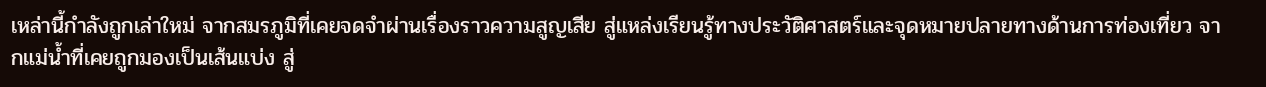เหล่านี้กำลังถูกเล่าใหม่ จากสมรภูมิที่เคยจดจำผ่านเรื่องราวความสูญเสีย สู่แหล่งเรียนรู้ทางประวัติศาสตร์และจุดหมายปลายทางด้านการท่องเที่ยว จากแม่น้ำที่เคยถูกมองเป็นเส้นแบ่ง สู่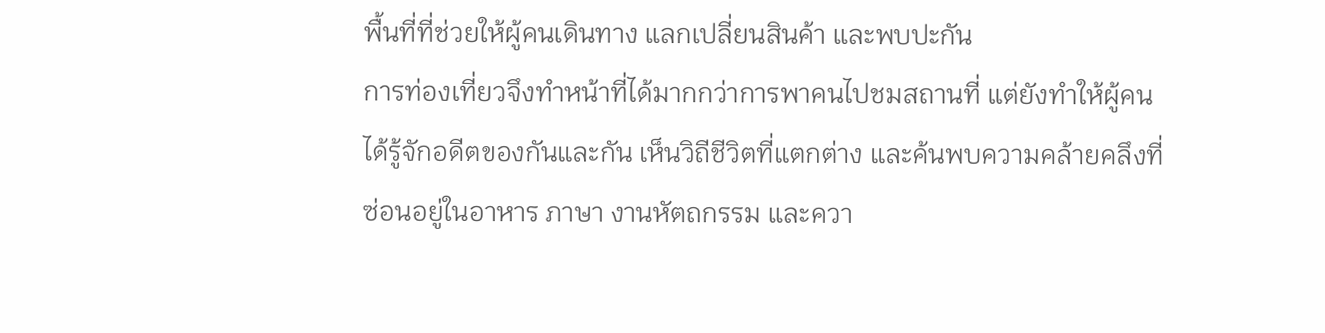พื้นที่ที่ช่วยให้ผู้คนเดินทาง แลกเปลี่ยนสินค้า และพบปะกัน
การท่องเที่ยวจึงทำหน้าที่ได้มากกว่าการพาคนไปชมสถานที่ แต่ยังทำให้ผู้คนได้รู้จักอดีตของกันและกัน เห็นวิถีชีวิตที่แตกต่าง และค้นพบความคล้ายคลึงที่ซ่อนอยู่ในอาหาร ภาษา งานหัตถกรรม และควา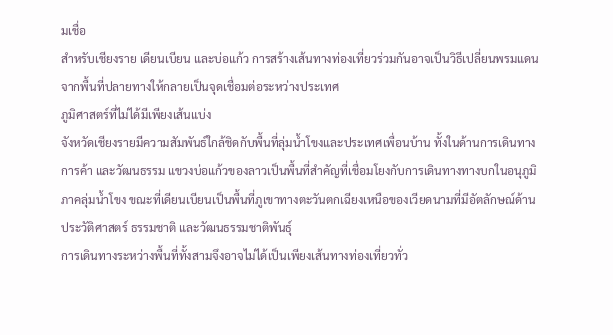มเชื่อ
สำหรับเชียงราย เดียนเบียน และบ่อแก้ว การสร้างเส้นทางท่องเที่ยวร่วมกันอาจเป็นวิธีเปลี่ยนพรมแดนจากพื้นที่ปลายทางให้กลายเป็นจุดเชื่อมต่อระหว่างประเทศ
ภูมิศาสตร์ที่ไม่ได้มีเพียงเส้นแบ่ง
จังหวัดเชียงรายมีความสัมพันธ์ใกล้ชิดกับพื้นที่ลุ่มน้ำโขงและประเทศเพื่อนบ้าน ทั้งในด้านการเดินทาง การค้า และวัฒนธรรม แขวงบ่อแก้วของลาวเป็นพื้นที่สำคัญที่เชื่อมโยงกับการเดินทางทางบกในอนุภูมิภาคลุ่มน้ำโขง ขณะที่เดียนเบียนเป็นพื้นที่ภูเขาทางตะวันตกเฉียงเหนือของเวียดนามที่มีอัตลักษณ์ด้านประวัติศาสตร์ ธรรมชาติ และวัฒนธรรมชาติพันธุ์
การเดินทางระหว่างพื้นที่ทั้งสามจึงอาจไม่ได้เป็นเพียงเส้นทางท่องเที่ยวทั่ว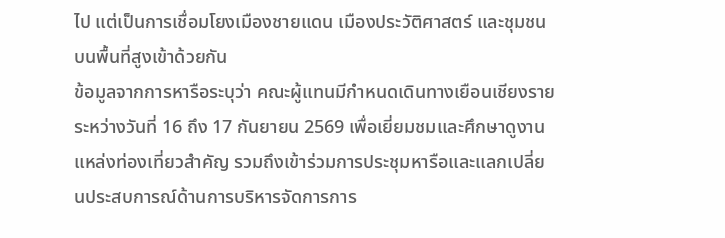ไป แต่เป็นการเชื่อมโยงเมืองชายแดน เมืองประวัติศาสตร์ และชุมชนบนพื้นที่สูงเข้าด้วยกัน
ข้อมูลจากการหารือระบุว่า คณะผู้แทนมีกำหนดเดินทางเยือนเชียงรายระหว่างวันที่ 16 ถึง 17 กันยายน 2569 เพื่อเยี่ยมชมและศึกษาดูงานแหล่งท่องเที่ยวสำคัญ รวมถึงเข้าร่วมการประชุมหารือและแลกเปลี่ยนประสบการณ์ด้านการบริหารจัดการการ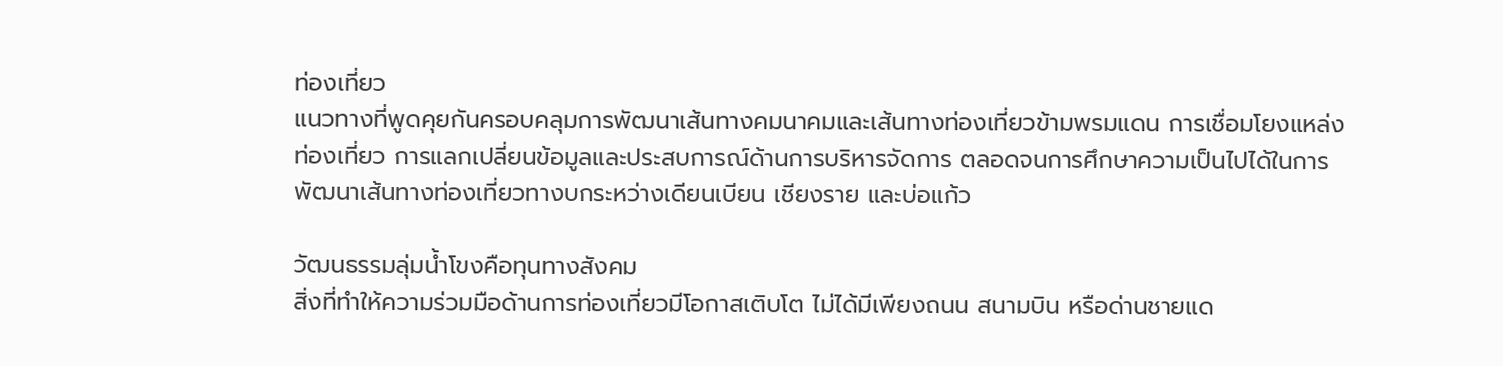ท่องเที่ยว
แนวทางที่พูดคุยกันครอบคลุมการพัฒนาเส้นทางคมนาคมและเส้นทางท่องเที่ยวข้ามพรมแดน การเชื่อมโยงแหล่งท่องเที่ยว การแลกเปลี่ยนข้อมูลและประสบการณ์ด้านการบริหารจัดการ ตลอดจนการศึกษาความเป็นไปได้ในการพัฒนาเส้นทางท่องเที่ยวทางบกระหว่างเดียนเบียน เชียงราย และบ่อแก้ว

วัฒนธรรมลุ่มน้ำโขงคือทุนทางสังคม
สิ่งที่ทำให้ความร่วมมือด้านการท่องเที่ยวมีโอกาสเติบโต ไม่ได้มีเพียงถนน สนามบิน หรือด่านชายแด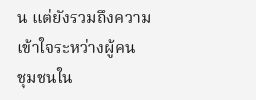น แต่ยังรวมถึงความเข้าใจระหว่างผู้คน
ชุมชนใน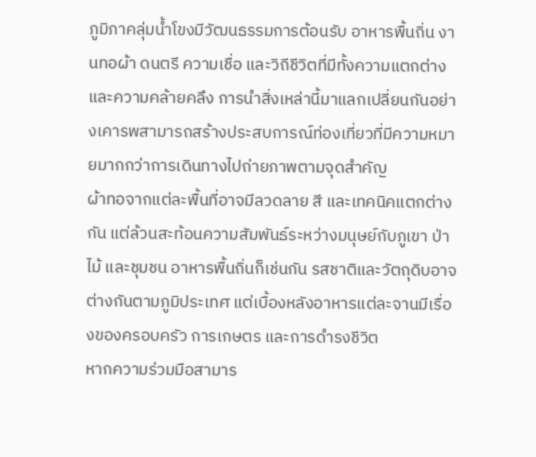ภูมิภาคลุ่มน้ำโขงมีวัฒนธรรมการต้อนรับ อาหารพื้นถิ่น งานทอผ้า ดนตรี ความเชื่อ และวิถีชีวิตที่มีทั้งความแตกต่างและความคล้ายคลึง การนำสิ่งเหล่านี้มาแลกเปลี่ยนกันอย่างเคารพสามารถสร้างประสบการณ์ท่องเที่ยวที่มีความหมายมากกว่าการเดินทางไปถ่ายภาพตามจุดสำคัญ
ผ้าทอจากแต่ละพื้นที่อาจมีลวดลาย สี และเทคนิคแตกต่างกัน แต่ล้วนสะท้อนความสัมพันธ์ระหว่างมนุษย์กับภูเขา ป่าไม้ และชุมชน อาหารพื้นถิ่นก็เช่นกัน รสชาติและวัตถุดิบอาจต่างกันตามภูมิประเทศ แต่เบื้องหลังอาหารแต่ละจานมีเรื่องของครอบครัว การเกษตร และการดำรงชีวิต
หากความร่วมมือสามาร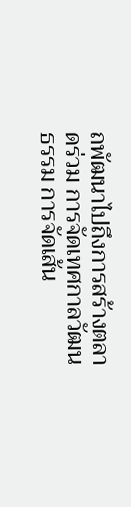ถพัฒนาไปถึงการสร้างตลาดร่วม การจัดเทศกาลวัฒนธรรม การจัดเส้น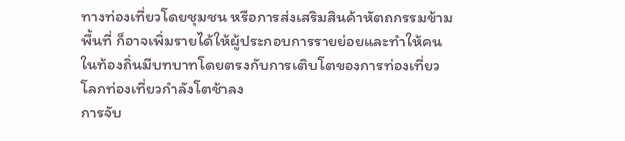ทางท่องเที่ยวโดยชุมชน หรือการส่งเสริมสินค้าหัตถกรรมข้ามพื้นที่ ก็อาจเพิ่มรายได้ให้ผู้ประกอบการรายย่อยและทำให้คนในท้องถิ่นมีบทบาทโดยตรงกับการเติบโตของการท่องเที่ยว
โลกท่องเที่ยวกำลังโตช้าลง
การจับ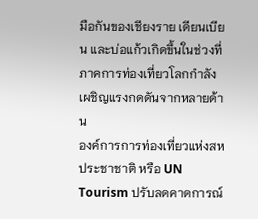มือกันของเชียงราย เดียนเบียน และบ่อแก้วเกิดขึ้นในช่วงที่ภาคการท่องเที่ยวโลกกำลังเผชิญแรงกดดันจากหลายด้าน
องค์การการท่องเที่ยวแห่งสหประชาชาติ หรือ UN Tourism ปรับลดคาดการณ์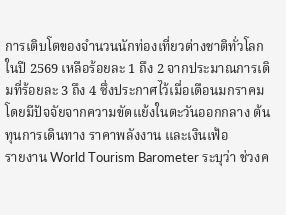การเติบโตของจำนวนนักท่องเที่ยวต่างชาติทั่วโลกในปี 2569 เหลือร้อยละ 1 ถึง 2 จากประมาณการเดิมที่ร้อยละ 3 ถึง 4 ซึ่งประกาศไว้เมื่อเดือนมกราคม โดยมีปัจจัยจากความขัดแย้งในตะวันออกกลาง ต้นทุนการเดินทาง ราคาพลังงาน และเงินเฟ้อ
รายงาน World Tourism Barometer ระบุว่า ช่วงค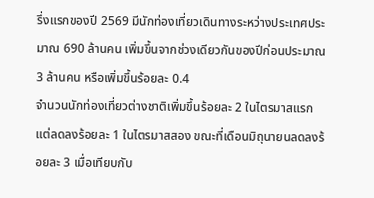รึ่งแรกของปี 2569 มีนักท่องเที่ยวเดินทางระหว่างประเทศประมาณ 690 ล้านคน เพิ่มขึ้นจากช่วงเดียวกันของปีก่อนประมาณ 3 ล้านคน หรือเพิ่มขึ้นร้อยละ 0.4
จำนวนนักท่องเที่ยวต่างชาติเพิ่มขึ้นร้อยละ 2 ในไตรมาสแรก แต่ลดลงร้อยละ 1 ในไตรมาสสอง ขณะที่เดือนมิถุนายนลดลงร้อยละ 3 เมื่อเทียบกับ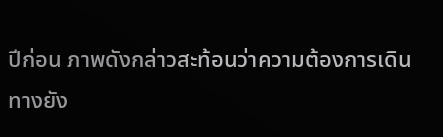ปีก่อน ภาพดังกล่าวสะท้อนว่าความต้องการเดินทางยัง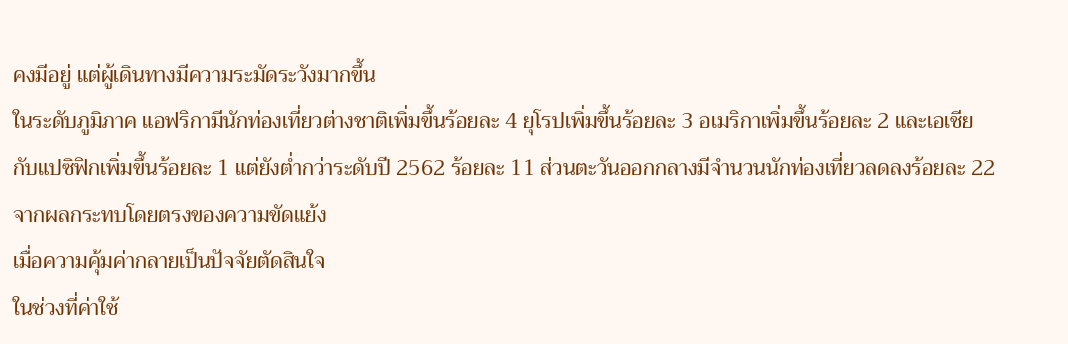คงมีอยู่ แต่ผู้เดินทางมีความระมัดระวังมากขึ้น
ในระดับภูมิภาค แอฟริกามีนักท่องเที่ยวต่างชาติเพิ่มขึ้นร้อยละ 4 ยุโรปเพิ่มขึ้นร้อยละ 3 อเมริกาเพิ่มขึ้นร้อยละ 2 และเอเชียกับแปซิฟิกเพิ่มขึ้นร้อยละ 1 แต่ยังต่ำกว่าระดับปี 2562 ร้อยละ 11 ส่วนตะวันออกกลางมีจำนวนนักท่องเที่ยวลดลงร้อยละ 22 จากผลกระทบโดยตรงของความขัดแย้ง
เมื่อความคุ้มค่ากลายเป็นปัจจัยตัดสินใจ
ในช่วงที่ค่าใช้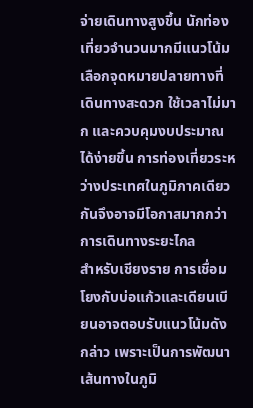จ่ายเดินทางสูงขึ้น นักท่องเที่ยวจำนวนมากมีแนวโน้มเลือกจุดหมายปลายทางที่เดินทางสะดวก ใช้เวลาไม่มาก และควบคุมงบประมาณได้ง่ายขึ้น การท่องเที่ยวระหว่างประเทศในภูมิภาคเดียวกันจึงอาจมีโอกาสมากกว่าการเดินทางระยะไกล
สำหรับเชียงราย การเชื่อมโยงกับบ่อแก้วและเดียนเบียนอาจตอบรับแนวโน้มดังกล่าว เพราะเป็นการพัฒนาเส้นทางในภูมิ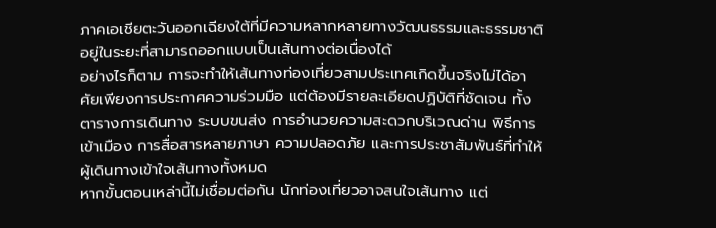ภาคเอเชียตะวันออกเฉียงใต้ที่มีความหลากหลายทางวัฒนธรรมและธรรมชาติอยู่ในระยะที่สามารถออกแบบเป็นเส้นทางต่อเนื่องได้
อย่างไรก็ตาม การจะทำให้เส้นทางท่องเที่ยวสามประเทศเกิดขึ้นจริงไม่ได้อาศัยเพียงการประกาศความร่วมมือ แต่ต้องมีรายละเอียดปฏิบัติที่ชัดเจน ทั้งตารางการเดินทาง ระบบขนส่ง การอำนวยความสะดวกบริเวณด่าน พิธีการเข้าเมือง การสื่อสารหลายภาษา ความปลอดภัย และการประชาสัมพันธ์ที่ทำให้ผู้เดินทางเข้าใจเส้นทางทั้งหมด
หากขั้นตอนเหล่านี้ไม่เชื่อมต่อกัน นักท่องเที่ยวอาจสนใจเส้นทาง แต่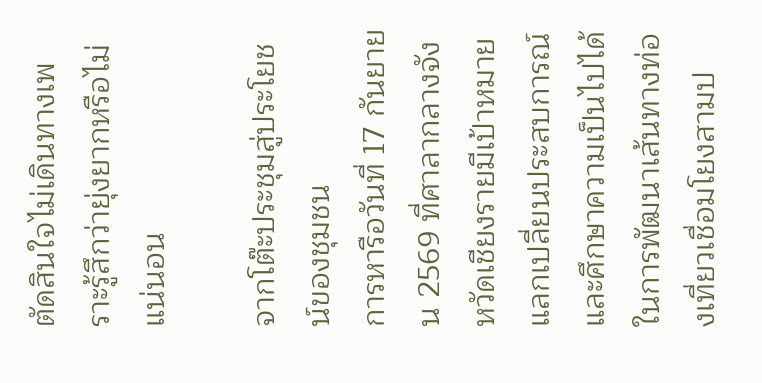ตัดสินใจไม่เดินทางเพราะรู้สึกว่ายุ่งยากหรือไม่แน่นอน

จากโต๊ะประชุมสู่ประโยชน์ของชุมชน
การหารือวันที่ 17 กันยายน 2569 ที่ศาลากลางจังหวัดเชียงรายมีเป้าหมายแลกเปลี่ยนประสบการณ์และศึกษาความเป็นไปได้ในการพัฒนาเส้นทางท่องเที่ยวเชื่อมโยงสามป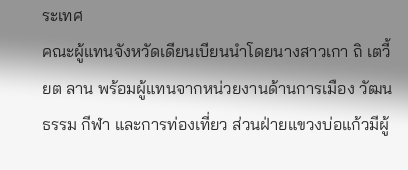ระเทศ
คณะผู้แทนจังหวัดเดียนเบียนนำโดยนางสาวเกา ถิ เตวี้ยต ลาน พร้อมผู้แทนจากหน่วยงานด้านการเมือง วัฒนธรรม กีฬา และการท่องเที่ยว ส่วนฝ่ายแขวงบ่อแก้วมีผู้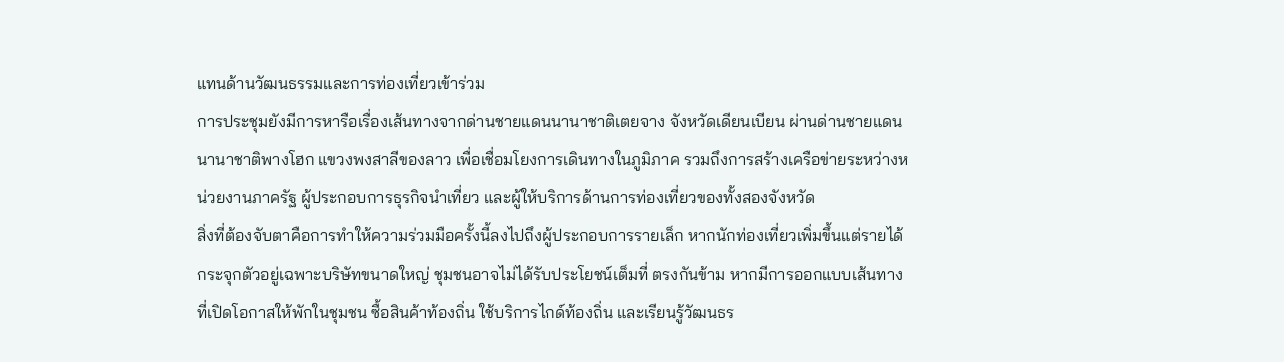แทนด้านวัฒนธรรมและการท่องเที่ยวเข้าร่วม
การประชุมยังมีการหารือเรื่องเส้นทางจากด่านชายแดนนานาชาติเตยจาง จังหวัดเดียนเบียน ผ่านด่านชายแดนนานาชาติพางโฮก แขวงพงสาลีของลาว เพื่อเชื่อมโยงการเดินทางในภูมิภาค รวมถึงการสร้างเครือข่ายระหว่างหน่วยงานภาครัฐ ผู้ประกอบการธุรกิจนำเที่ยว และผู้ให้บริการด้านการท่องเที่ยวของทั้งสองจังหวัด
สิ่งที่ต้องจับตาคือการทำให้ความร่วมมือครั้งนี้ลงไปถึงผู้ประกอบการรายเล็ก หากนักท่องเที่ยวเพิ่มขึ้นแต่รายได้กระจุกตัวอยู่เฉพาะบริษัทขนาดใหญ่ ชุมชนอาจไม่ได้รับประโยชน์เต็มที่ ตรงกันข้าม หากมีการออกแบบเส้นทางที่เปิดโอกาสให้พักในชุมชน ซื้อสินค้าท้องถิ่น ใช้บริการไกด์ท้องถิ่น และเรียนรู้วัฒนธร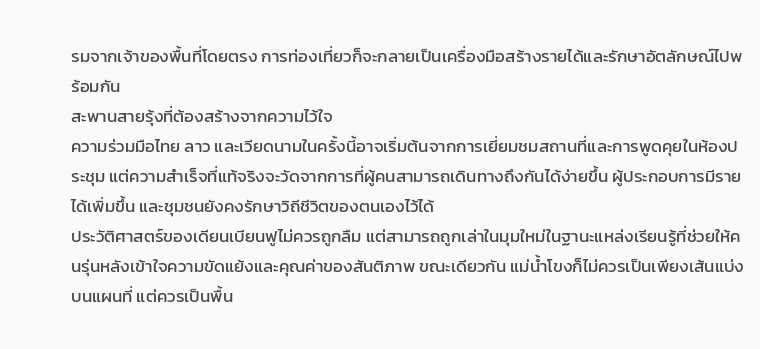รมจากเจ้าของพื้นที่โดยตรง การท่องเที่ยวก็จะกลายเป็นเครื่องมือสร้างรายได้และรักษาอัตลักษณ์ไปพร้อมกัน
สะพานสายรุ้งที่ต้องสร้างจากความไว้ใจ
ความร่วมมือไทย ลาว และเวียดนามในครั้งนี้อาจเริ่มต้นจากการเยี่ยมชมสถานที่และการพูดคุยในห้องประชุม แต่ความสำเร็จที่แท้จริงจะวัดจากการที่ผู้คนสามารถเดินทางถึงกันได้ง่ายขึ้น ผู้ประกอบการมีรายได้เพิ่มขึ้น และชุมชนยังคงรักษาวิถีชีวิตของตนเองไว้ได้
ประวัติศาสตร์ของเดียนเบียนฟูไม่ควรถูกลืม แต่สามารถถูกเล่าในมุมใหม่ในฐานะแหล่งเรียนรู้ที่ช่วยให้คนรุ่นหลังเข้าใจความขัดแย้งและคุณค่าของสันติภาพ ขณะเดียวกัน แม่น้ำโขงก็ไม่ควรเป็นเพียงเส้นแบ่งบนแผนที่ แต่ควรเป็นพื้น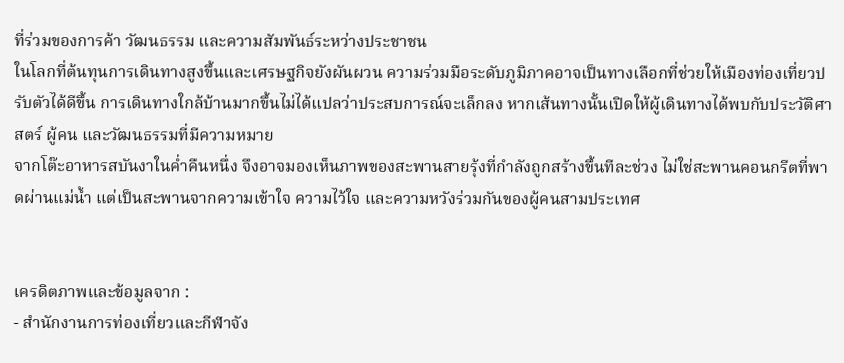ที่ร่วมของการค้า วัฒนธรรม และความสัมพันธ์ระหว่างประชาชน
ในโลกที่ต้นทุนการเดินทางสูงขึ้นและเศรษฐกิจยังผันผวน ความร่วมมือระดับภูมิภาคอาจเป็นทางเลือกที่ช่วยให้เมืองท่องเที่ยวปรับตัวได้ดีขึ้น การเดินทางใกล้บ้านมากขึ้นไม่ได้แปลว่าประสบการณ์จะเล็กลง หากเส้นทางนั้นเปิดให้ผู้เดินทางได้พบกับประวัติศาสตร์ ผู้คน และวัฒนธรรมที่มีความหมาย
จากโต๊ะอาหารสบันงาในค่ำคืนหนึ่ง จึงอาจมองเห็นภาพของสะพานสายรุ้งที่กำลังถูกสร้างขึ้นทีละช่วง ไม่ใช่สะพานคอนกรีตที่พาดผ่านแม่น้ำ แต่เป็นสะพานจากความเข้าใจ ความไว้ใจ และความหวังร่วมกันของผู้คนสามประเทศ


เครดิตภาพและข้อมูลจาก :
- สำนักงานการท่องเที่ยวและกีฬาจัง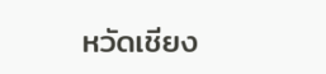หวัดเชียง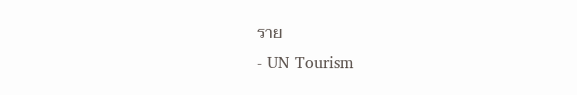ราย
- UN Tourism